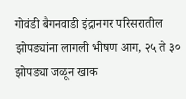गोवंडी बैगनवाडी इंद्रानगर परिसरातील झोपड्यांना लागली भीषण आग, २५ ते ३० झोपड्या जळून खाक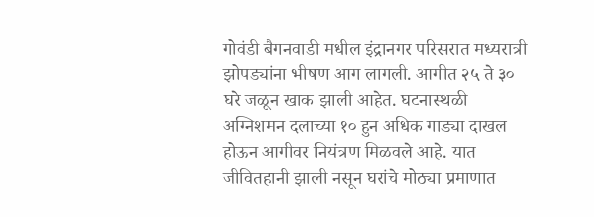गोवंडी बैगनवाडी मधील इंद्रानगर परिसरात मध्यरात्री झोपड्यांना भीषण आग लागली. आगीत २५ ते ३० घरे जळून खाक झाली आहेत. घटनास्थळी अग्निशमन दलाच्या १० हुन अधिक गाड्या दाखल होऊन आगीवर नियंत्रण मिळवले आहे. यात जीवितहानी झाली नसून घरांचे मोठ्या प्रमाणात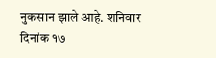नुकसान झाले आहे. शनिवार दिनांक १७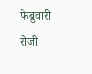फेब्रुवारी रोजी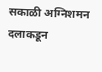सकाळी अग्निशमन दलाकडून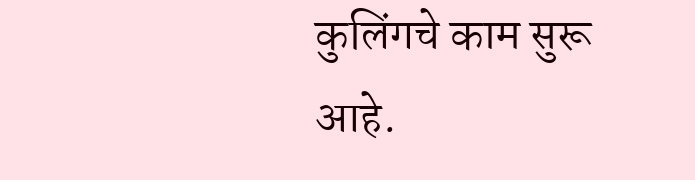कुलिंगचे काम सुरू आहे.